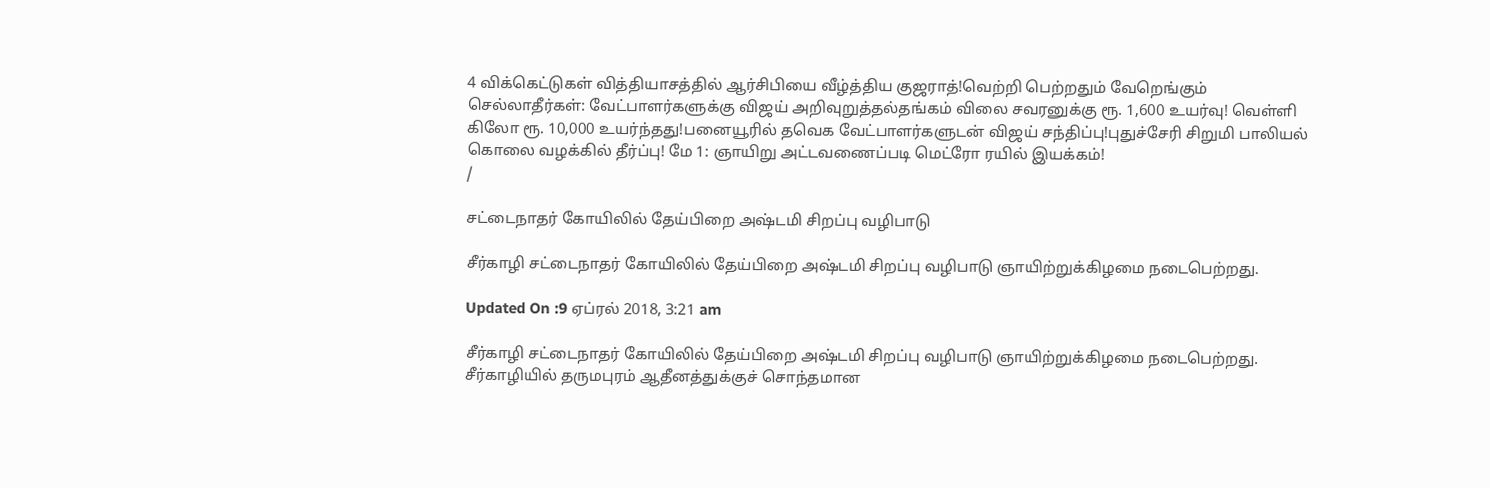4 விக்கெட்டுகள் வித்தியாசத்தில் ஆர்சிபியை வீழ்த்திய குஜராத்!வெற்றி பெற்றதும் வேறெங்கும் செல்லாதீர்கள்: வேட்பாளர்களுக்கு விஜய் அறிவுறுத்தல்தங்கம் விலை சவரனுக்கு ரூ. 1,600 உயர்வு! வெள்ளி கிலோ ரூ. 10,000 உயர்ந்தது!பனையூரில் தவெக வேட்பாளர்களுடன் விஜய் சந்திப்பு!புதுச்சேரி சிறுமி பாலியல் கொலை வழக்கில் தீர்ப்பு! மே 1: ஞாயிறு அட்டவணைப்படி மெட்ரோ ரயில் இயக்கம்!
/

சட்டைநாதர் கோயிலில் தேய்பிறை அஷ்டமி சிறப்பு வழிபாடு

சீர்காழி சட்டைநாதர் கோயிலில் தேய்பிறை அஷ்டமி சிறப்பு வழிபாடு ஞாயிற்றுக்கிழமை நடைபெற்றது.

Updated On :9 ஏப்ரல் 2018, 3:21 am

சீர்காழி சட்டைநாதர் கோயிலில் தேய்பிறை அஷ்டமி சிறப்பு வழிபாடு ஞாயிற்றுக்கிழமை நடைபெற்றது.
சீர்காழியில் தருமபுரம் ஆதீனத்துக்குச் சொந்தமான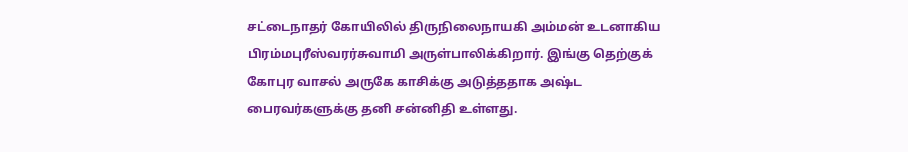சட்டைநாதர் கோயிலில் திருநிலைநாயகி அம்மன் உடனாகிய பிரம்மபுரீஸ்வரர்சுவாமி அருள்பாலிக்கிறார். இங்கு தெற்குக் கோபுர வாசல் அருகே காசிக்கு அடுத்ததாக அஷ்ட பைரவர்களுக்கு தனி சன்னிதி உள்ளது.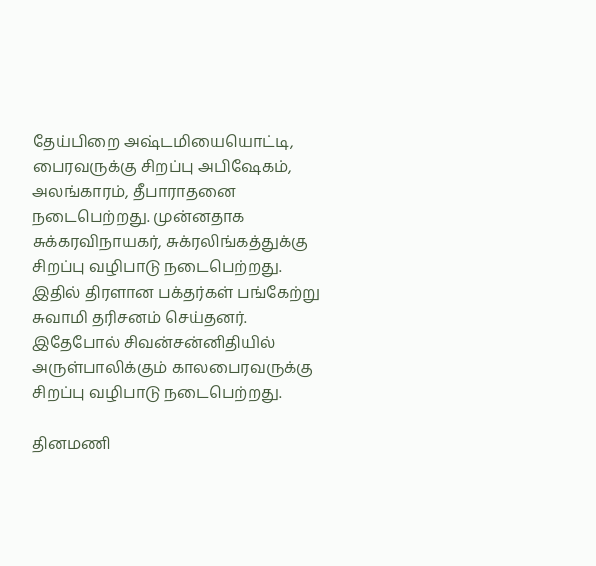தேய்பிறை அஷ்டமியையொட்டி, பைரவருக்கு சிறப்பு அபிஷேகம், அலங்காரம், தீபாராதனை நடைபெற்றது. முன்னதாக சுக்கரவிநாயகர், சுக்ரலிங்கத்துக்கு சிறப்பு வழிபாடு நடைபெற்றது. இதில் திரளான பக்தர்கள் பங்கேற்று சுவாமி தரிசனம் செய்தனர். இதேபோல் சிவன்சன்னிதியில் அருள்பாலிக்கும் காலபைரவருக்கு சிறப்பு வழிபாடு நடைபெற்றது.

தினமணி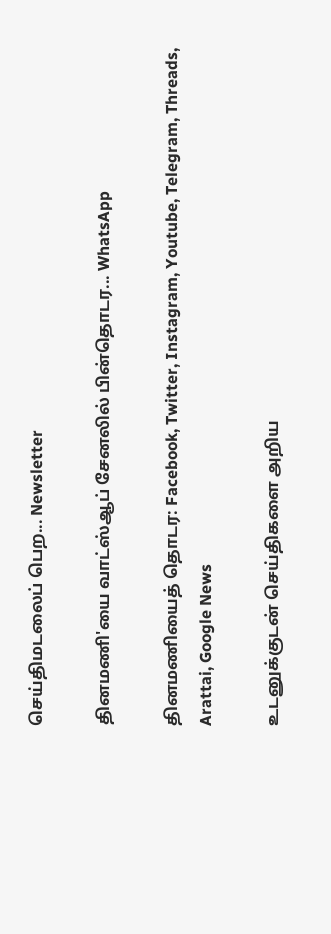செய்திமடலைப் பெற... Newsletter

தினமணி'யை வாட்ஸ்ஆப் சேனலில் பின்தொடர... WhatsApp

தினமணியைத் தொடர: Facebook, Twitter, Instagram, Youtube, Telegram, Threads, Arattai, Google News

உடனுக்குடன் செய்திகளை அறிய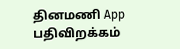தினமணி App பதிவிறக்கம்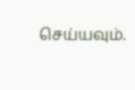செய்யவும்.